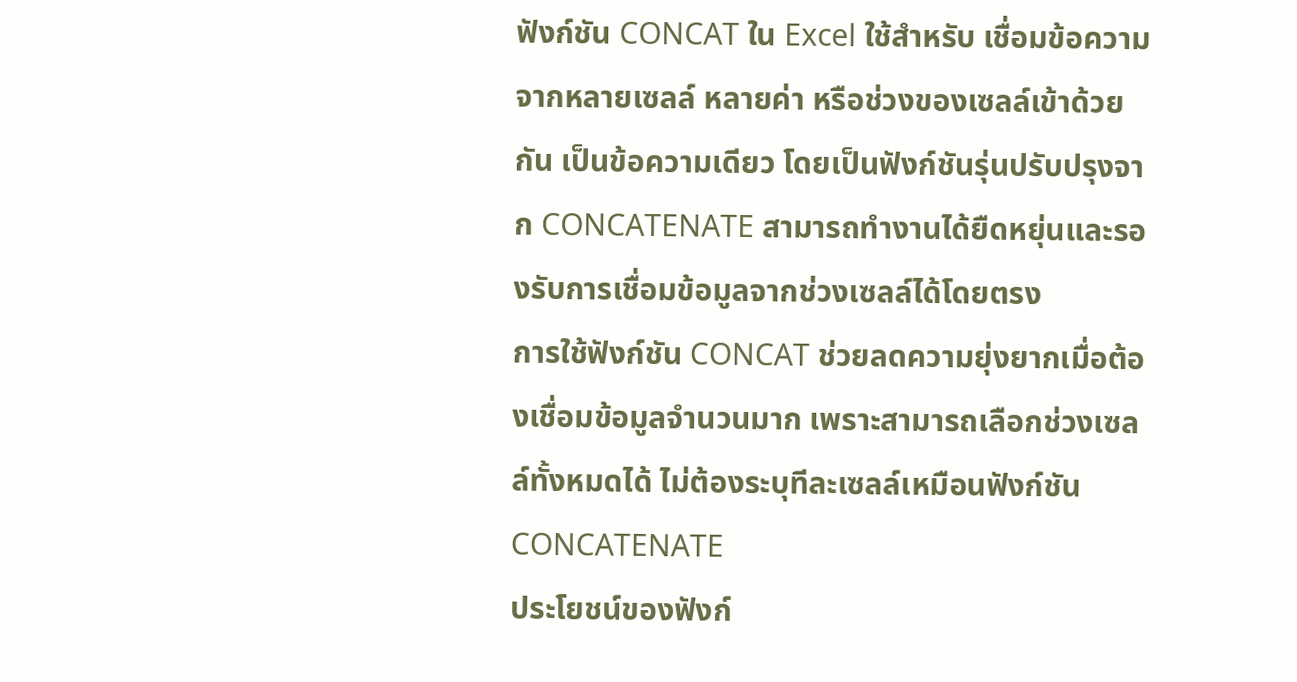ฟังก์ชัน CONCAT ใน Excel ใช้สำหรับ เชื่อมข้อความจากหลายเซลล์ หลายค่า หรือช่วงของเซลล์เข้าด้วยกัน เป็นข้อความเดียว โดยเป็นฟังก์ชันรุ่นปรับปรุงจาก CONCATENATE สามารถทำงานได้ยืดหยุ่นและรองรับการเชื่อมข้อมูลจากช่วงเซลล์ได้โดยตรง
การใช้ฟังก์ชัน CONCAT ช่วยลดความยุ่งยากเมื่อต้องเชื่อมข้อมูลจำนวนมาก เพราะสามารถเลือกช่วงเซลล์ทั้งหมดได้ ไม่ต้องระบุทีละเซลล์เหมือนฟังก์ชัน CONCATENATE
ประโยชน์ของฟังก์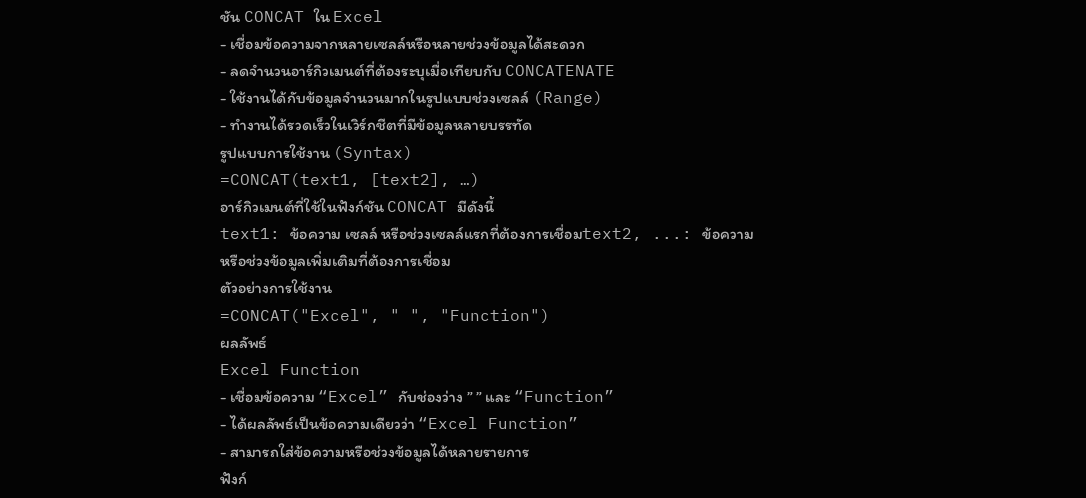ชัน CONCAT ใน Excel
- เชื่อมข้อความจากหลายเซลล์หรือหลายช่วงข้อมูลได้สะดวก
- ลดจำนวนอาร์กิวเมนต์ที่ต้องระบุเมื่อเทียบกับ CONCATENATE
- ใช้งานได้กับข้อมูลจำนวนมากในรูปแบบช่วงเซลล์ (Range)
- ทำงานได้รวดเร็วในเวิร์กชีตที่มีข้อมูลหลายบรรทัด
รูปแบบการใช้งาน (Syntax)
=CONCAT(text1, [text2], …)
อาร์กิวเมนต์ที่ใช้ในฟังก์ชัน CONCAT มีดังนี้
text1: ข้อความ เซลล์ หรือช่วงเซลล์แรกที่ต้องการเชื่อมtext2, ...: ข้อความหรือช่วงข้อมูลเพิ่มเติมที่ต้องการเชื่อม
ตัวอย่างการใช้งาน
=CONCAT("Excel", " ", "Function")
ผลลัพธ์
Excel Function
- เชื่อมข้อความ “Excel” กับช่องว่าง ” ” และ “Function”
- ได้ผลลัพธ์เป็นข้อความเดียวว่า “Excel Function”
- สามารถใส่ข้อความหรือช่วงข้อมูลได้หลายรายการ
ฟังก์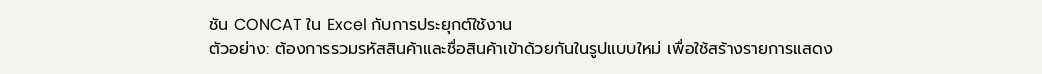ชัน CONCAT ใน Excel กับการประยุกต์ใช้งาน
ตัวอย่าง: ต้องการรวมรหัสสินค้าและชื่อสินค้าเข้าด้วยกันในรูปแบบใหม่ เพื่อใช้สร้างรายการแสดง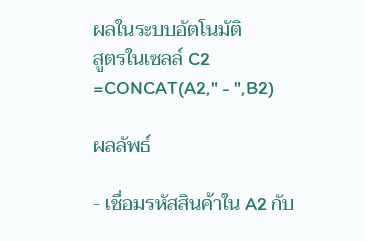ผลในระบบอัตโนมัติ
สูตรในเซลล์ C2
=CONCAT(A2," - ",B2)

ผลลัพธ์

- เชื่อมรหัสสินค้าใน A2 กับ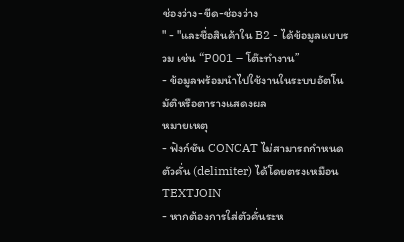ช่องว่าง-ขีด-ช่องว่าง
" - "และชื่อสินค้าใน B2 - ได้ข้อมูลแบบรวม เช่น “P001 – โต๊ะทำงาน”
- ข้อมูลพร้อมนำไปใช้งานในระบบอัตโนมัติหรือตารางแสดงผล
หมายเหตุ
- ฟังก์ชัน CONCAT ไม่สามารถกำหนดตัวคั่น (delimiter) ได้โดยตรงเหมือน TEXTJOIN
- หากต้องการใส่ตัวคั่นระห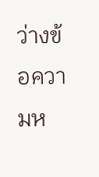ว่างข้อความห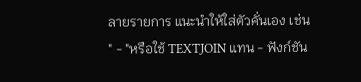ลายรายการ แนะนำให้ใส่ตัวคั่นเอง เช่น
" - "หรือใช้ TEXTJOIN แทน - ฟังก์ชัน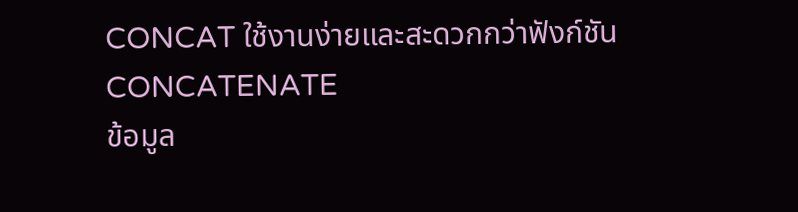CONCAT ใช้งานง่ายและสะดวกกว่าฟังก์ชัน CONCATENATE
ข้อมูล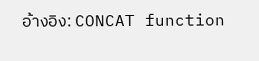อ้างอิง: CONCAT function